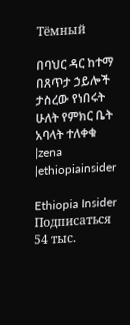Тёмный

በባህር ዳር ከተማ በጸጥታ ኃይሎች ታስረው የነበሩት ሁለት የምክር ቤት አባላት ተለቀቁ |zena |ethiopiainsider

Ethiopia Insider
Подписаться 54 тыс.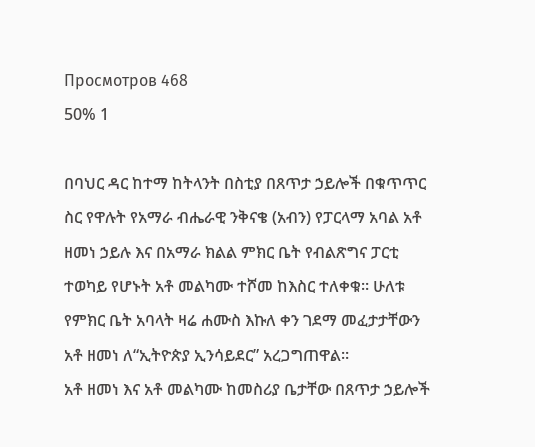Просмотров 468
50% 1

በባህር ዳር ከተማ ከትላንት በስቲያ በጸጥታ ኃይሎች በቁጥጥር ስር የዋሉት የአማራ ብሔራዊ ንቅናቄ (አብን) የፓርላማ አባል አቶ ዘመነ ኃይሉ እና በአማራ ክልል ምክር ቤት የብልጽግና ፓርቲ ተወካይ የሆኑት አቶ መልካሙ ተሾመ ከእስር ተለቀቁ። ሁለቱ የምክር ቤት አባላት ዛሬ ሐሙስ እኩለ ቀን ገደማ መፈታታቸውን አቶ ዘመነ ለ“ኢትዮጵያ ኢንሳይደር” አረጋግጠዋል።
አቶ ዘመነ እና አቶ መልካሙ ከመስሪያ ቤታቸው በጸጥታ ኃይሎች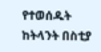የተወሰዱት ከትላንት በስቲያ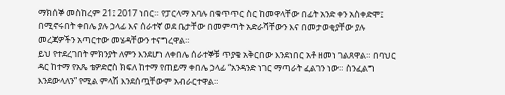ማክሰኞ መስከረም 21፤ 2017 ነበር። የፓርላማ አባሉ በቁጥጥር ስር ከመዋላቸው በፊት አንድ ቀን አስቀድሞ፤ በሚኖሩበት ቀበሌ ያሉ ኃላፊ እና ሰራተኛ ወደ ቤታቸው በመምጣት አድራሻቸውን እና በመታወቂያቸው ያሉ መረጃዎችን አጣርተው መሄዳቸውን ተናግረዋል።
ይህ የተደረገበት ምክንያት ለምን እንደሆነ ለቀበሌ ሰራተኞቹ ጥያቄ አቅርበው እንደነበር አቶ ዘመነ ገልጸዋል። በባህር ዳር ከተማ የአጼ ቴዎድሮስ ክፍለ ከተማ የጠይማ ቀበሌ ኃላፊ “አንዳንድ ነገር ማጣራት ፈልገን ነው። ስንፈልግ እንደውላለን” የሚል ምላሽ እንደሰጧቸውም አብራርተዋል።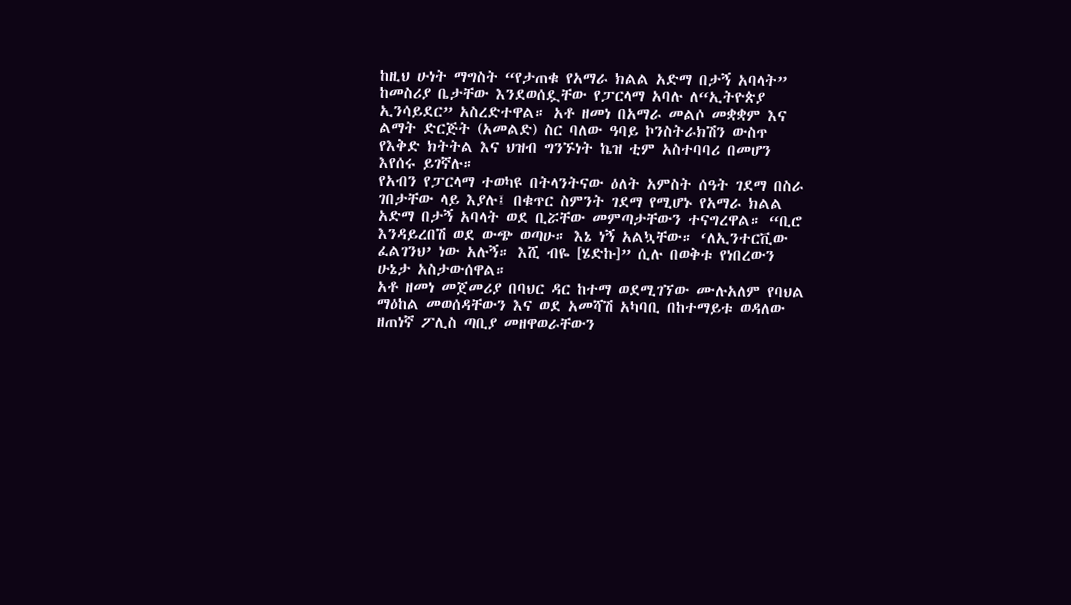ከዚህ ሁነት ማግስት “የታጠቁ የአማራ ክልል አድማ በታኝ አባላት” ከመስሪያ ቤታቸው እንደወሰዷቸው የፓርላማ አባሉ ለ“ኢትዮጵያ ኢንሳይደር” አስረድተዋል። አቶ ዘመነ በአማራ መልሶ መቋቋም እና ልማት ድርጅት (አመልድ) ስር ባለው ዓባይ ኮንስትራክሽን ውስጥ የእቅድ ክትትል እና ህዝብ ግንኙነት ኬዝ ቲም አስተባባሪ በመሆን እየሰሩ ይገኛሉ።
የአብን የፓርላማ ተወካዩ በትላንትናው ዕለት አምስት ሰዓት ገደማ በስራ ገበታቸው ላይ እያሉ፤ በቁጥር ስምንት ገደማ የሚሆኑ የአማራ ክልል አድማ በታኝ አባላት ወደ ቢሯቸው መምጣታቸውን ተናግረዋል። “ቢሮ እንዳይረበሽ ወደ ውጭ ወጣሁ። እኔ ነኝ አልኳቸው። ‘ለኢንተርቪው ፈልገንህ’ ነው አሉኝ። እሺ ብዬ [ሄድኩ]” ሲሉ በወቅቱ የነበረውን ሁኔታ አስታውሰዋል።
አቶ ዘመነ መጀመሪያ በባህር ዳር ከተማ ወደሚገኘው ሙሉአለም የባህል ማዕከል መወሰዳቸውን እና ወደ አመሻሽ አካባቢ በከተማይቱ ወዳለው ዘጠነኛ ፖሊስ ጣቢያ መዘዋወራቸውን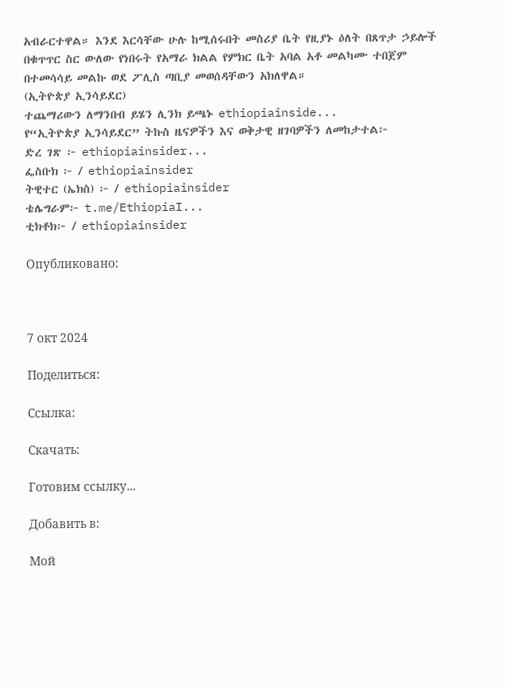አብራርተዋል። እንደ እርሳቸው ሁሉ ከሚሰሩበት መስሪያ ቤት የዚያኑ ዕለት በጸጥታ ኃይሎች በቁጥጥር ስር ውለው የነበሩት የአማራ ክልል የምክር ቤት አባል አቶ መልካሙ ተበጀም በተመሳሳይ መልኩ ወደ ፖሊስ ጣቢያ መወሰዳቸውን አክለዋል።
(ኢትዮጵያ ኢንሳይደር)
ተጨማሪውን ለማንበብ ይሄን ሊንክ ይጫኑ ethiopiainside...
የ“ኢትዮጵያ ኢንሳይደር” ትኩስ ዜናዎችን እና ወቅታዊ ዘገባዎችን ለመከታተል፦
ድረ ገጽ ፦ ethiopiainsider...
ፌስቡክ ፦ / ethiopiainsider
ትዊተር (ኤክስ) ፦ / ethiopiainsider
ቴሌግራም፦ t.me/EthiopiaI...
ቲክቶክ፦ / ethiopiainsider

Опубликовано:



7 окт 2024

Поделиться:

Ссылка:

Скачать:

Готовим ссылку...

Добавить в:

Мой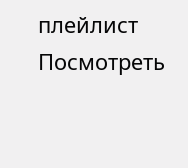плейлист
Посмотреть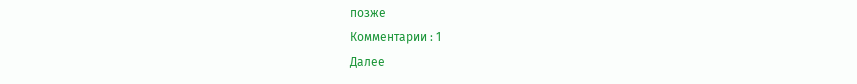позже
Комментарии : 1
Далее